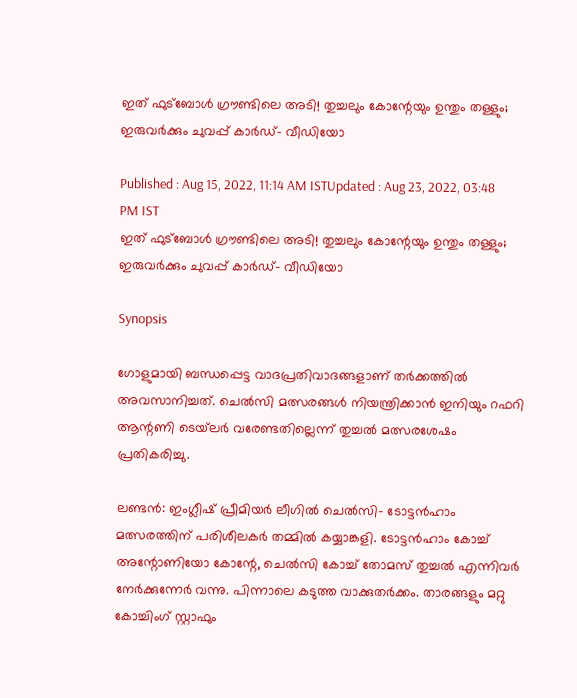ഇത് ഫുട്‌ബോള്‍ ഗ്രൗണ്ടിലെ അടി! തുച്ചലും കോന്റേയും ഉന്തും തള്ളും; ഇരുവര്‍ക്കും ചുവപ്പ് കാര്‍ഡ്- വീഡിയോ

Published : Aug 15, 2022, 11:14 AM ISTUpdated : Aug 23, 2022, 03:48 PM IST
ഇത് ഫുട്‌ബോള്‍ ഗ്രൗണ്ടിലെ അടി! തുച്ചലും കോന്റേയും ഉന്തും തള്ളും; ഇരുവര്‍ക്കും ചുവപ്പ് കാര്‍ഡ്- വീഡിയോ

Synopsis

ഗോളുമായി ബന്ധപ്പെട്ട വാദപ്രതിവാദങ്ങളാണ് തര്‍ക്കത്തില്‍ അവസാനിച്ചത്. ചെല്‍സി മത്സരങ്ങള്‍ നിയന്ത്രിക്കാന്‍ ഇനിയും റഫറി ആന്റണി ടെയ്‌ലര്‍ വരേണ്ടതില്ലെന്ന് തുച്ചല്‍ മത്സരശേഷം പ്രതികരിച്ചു.

ലണ്ടന്‍: ഇംഗ്ലീഷ് പ്രീമിയര്‍ ലീഗില്‍ ചെല്‍സി- ടോട്ടന്‍ഹാം മത്സരത്തിന് പരിശീലകര്‍ തമ്മില്‍ കയ്യാങ്കളി. ടോട്ടന്‍ഹാം കോച്ച് അന്റോണിയോ കോന്റേ, ചെല്‍സി കോച്ച് തോമസ് തുച്ചല്‍ എന്നിവര്‍ നേര്‍ക്കുന്നേര്‍ വന്നു. പിന്നാലെ കടുത്ത വാക്കുതര്‍ക്കം. താരങ്ങളും മറ്റു കോച്ചിംഗ് സ്റ്റാഫും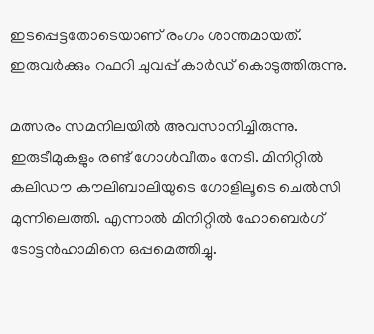ഇടപ്പെട്ടതോടെയാണ് രംഗം ശാന്തമായത്. ഇരുവര്‍ക്കും റഫറി ചുവപ്പ് കാര്‍ഡ് കൊടുത്തിരുന്നു.

മത്സരം സമനിലയില്‍ അവസാനിച്ചിരുന്നു. ഇരുടീമുകളും രണ്ട് ഗോള്‍വീതം നേടി. മിനിറ്റില്‍ കലിഡൗ കൗലിബാലിയുടെ ഗോളിലൂടെ ചെല്‍സി മുന്നിലെത്തി. എന്നാല്‍ മിനിറ്റില്‍ ഹോബെര്‍ഗ് ടോട്ടന്‍ഹാമിനെ ഒപ്പമെത്തിച്ചു.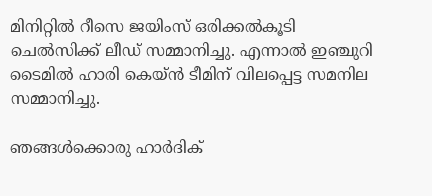മിനിറ്റില്‍ റീസെ ജയിംസ് ഒരിക്കല്‍കൂടി ചെല്‍സിക്ക് ലീഡ് സമ്മാനിച്ചു. എന്നാല്‍ ഇഞ്ചുറി ടൈമില്‍ ഹാരി കെയ്ന്‍ ടീമിന് വിലപ്പെട്ട സമനില സമ്മാനിച്ചു.

ഞങ്ങള്‍ക്കൊരു ഹാര്‍ദിക്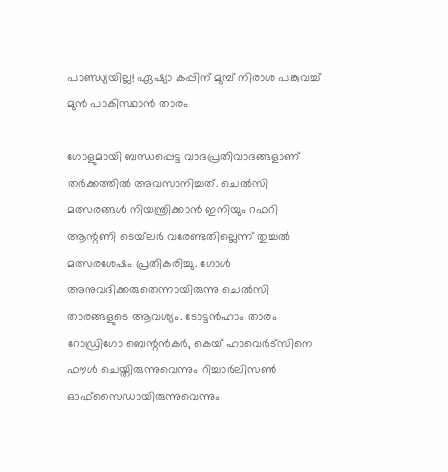പാണ്ഡ്യയില്ല! ഏഷ്യാ കപ്പിന് മുമ്പ് നിരാശ പങ്കുവച്ച് മുന്‍ പാകിസ്ഥാന്‍ താരം

ഗോളുമായി ബന്ധപ്പെട്ട വാദപ്രതിവാദങ്ങളാണ് തര്‍ക്കത്തില്‍ അവസാനിച്ചത്. ചെല്‍സി മത്സരങ്ങള്‍ നിയന്ത്രിക്കാന്‍ ഇനിയും റഫറി ആന്റണി ടെയ്‌ലര്‍ വരേണ്ടതില്ലെന്ന് തുച്ചല്‍ മത്സരശേഷം പ്രതികരിച്ചു. ഗോള്‍ അനുവദിക്കരുതെന്നായിരുന്നു ചെല്‍സി താരങ്ങളുടെ ആവശ്യം. ടോട്ടന്‍ഹാം താരം റോഡ്രിഗോ ബെന്റന്‍കര്‍, കെയ് ഹാവെര്‍ട്‌സിനെ ഫൗള്‍ ചെയ്തിരുന്നുവെന്നും റിച്ചാര്‍ലിസണ്‍ ഓഫ്‌സൈഡായിരുന്നുവെന്നും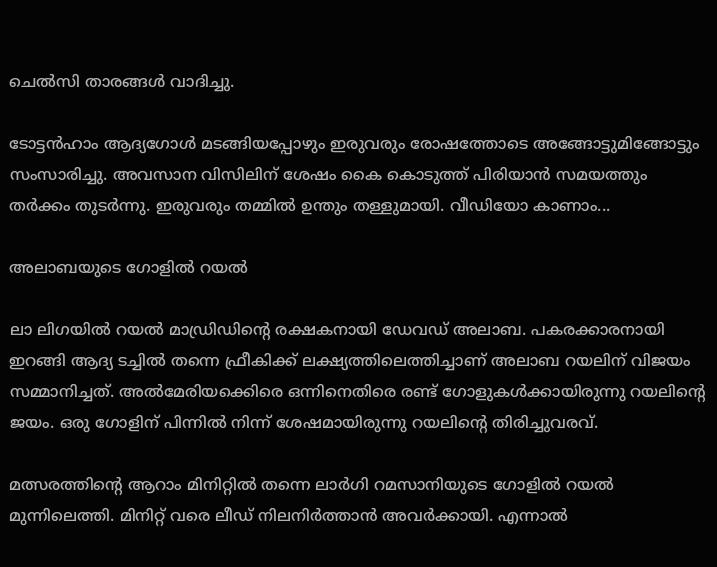ചെല്‍സി താരങ്ങള്‍ വാദിച്ചു.

ടോട്ടന്‍ഹാം ആദ്യഗോള്‍ മടങ്ങിയപ്പോഴും ഇരുവരും രോഷത്തോടെ അങ്ങോട്ടുമിങ്ങോട്ടും സംസാരിച്ചു. അവസാന വിസിലിന് ശേഷം കൈ കൊടുത്ത് പിരിയാന്‍ സമയത്തും തര്‍ക്കം തുടര്‍ന്നു. ഇരുവരും തമ്മില്‍ ഉന്തും തള്ളുമായി. വീഡിയോ കാണാം...

അലാബയുടെ ഗോളില്‍ റയല്‍

ലാ ലിഗയില്‍ റയല്‍ മാഡ്രിഡിന്റെ രക്ഷകനായി ഡേവഡ് അലാബ. പകരക്കാരനായി ഇറങ്ങി ആദ്യ ടച്ചില്‍ തന്നെ ഫ്രീകിക്ക് ലക്ഷ്യത്തിലെത്തിച്ചാണ് അലാബ റയലിന് വിജയം സമ്മാനിച്ചത്. അല്‍മേരിയക്കെിരെ ഒന്നിനെതിരെ രണ്ട് ഗോളുകള്‍ക്കായിരുന്നു റയലിന്റെ ജയം. ഒരു ഗോളിന് പിന്നില്‍ നിന്ന് ശേഷമായിരുന്നു റയലിന്റെ തിരിച്ചുവരവ്.

മത്സരത്തിന്റെ ആറാം മിനിറ്റില്‍ തന്നെ ലാര്‍ഗി റമസാനിയുടെ ഗോളില്‍ റയല്‍ മുന്നിലെത്തി. മിനിറ്റ് വരെ ലീഡ് നിലനിര്‍ത്താന്‍ അവര്‍ക്കായി. എന്നാല്‍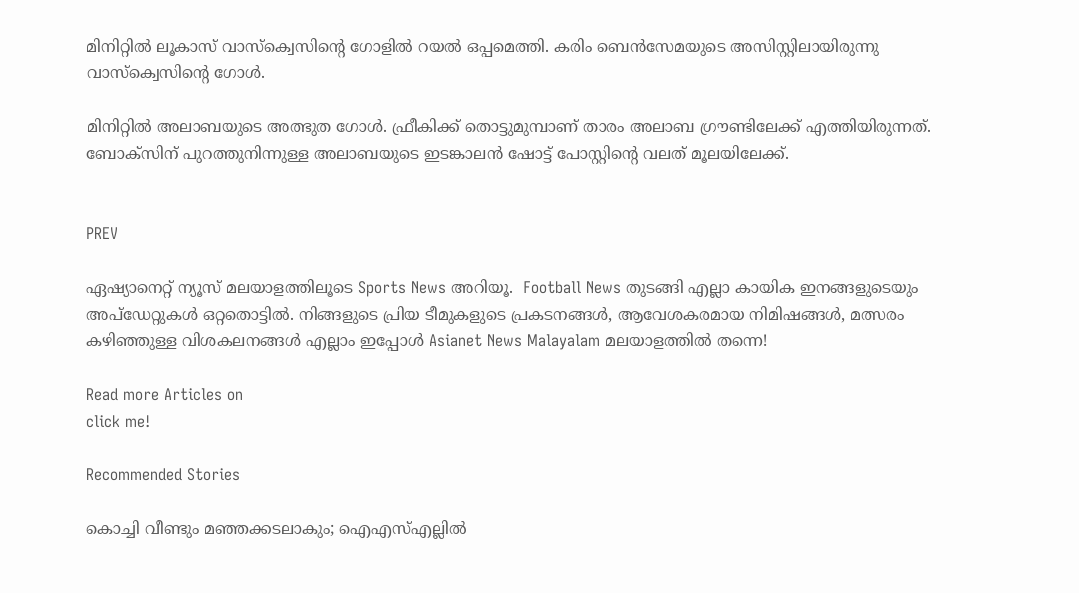മിനിറ്റില്‍ ലൂകാസ് വാസ്‌ക്വെസിന്റെ ഗോളില്‍ റയല്‍ ഒപ്പമെത്തി. കരിം ബെന്‍സേമയുടെ അസിസ്റ്റിലായിരുന്നു വാസ്‌ക്വെസിന്റെ ഗോള്‍.

മിനിറ്റില്‍ അലാബയുടെ അത്ഭുത ഗോള്‍. ഫ്രീകിക്ക് തൊട്ടുമുമ്പാണ് താരം അലാബ ഗ്രൗണ്ടിലേക്ക് എത്തിയിരുന്നത്. ബോക്‌സിന് പുറത്തുനിന്നുള്ള അലാബയുടെ ഇടങ്കാലന്‍ ഷോട്ട് പോസ്റ്റിന്റെ വലത് മൂലയിലേക്ക്.


PREV

ഏഷ്യാനെറ്റ് ന്യൂസ് മലയാളത്തിലൂടെ Sports News അറിയൂ.  Football News തുടങ്ങി എല്ലാ കായിക ഇനങ്ങളുടെയും അപ്‌ഡേറ്റുകൾ ഒറ്റതൊട്ടിൽ. നിങ്ങളുടെ പ്രിയ ടീമുകളുടെ പ്രകടനങ്ങൾ, ആവേശകരമായ നിമിഷങ്ങൾ, മത്സരം കഴിഞ്ഞുള്ള വിശകലനങ്ങൾ എല്ലാം ഇപ്പോൾ Asianet News Malayalam മലയാളത്തിൽ തന്നെ!

Read more Articles on
click me!

Recommended Stories

കൊച്ചി വീണ്ടും മഞ്ഞക്കടലാകും; ഐഎസ്എല്ലില്‍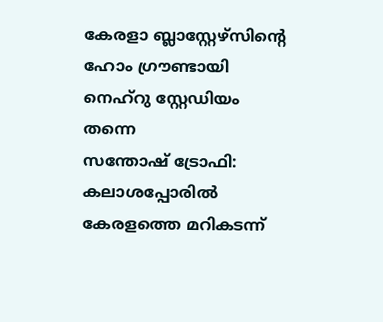കേരളാ ബ്ലാസ്റ്റേഴ്‌സിന്‍റെ ഹോം ഗ്രൗണ്ടായി നെഹ്‌റു സ്റ്റേഡിയം തന്നെ
സന്തോഷ് ട്രോഫി: കലാശപ്പോരില്‍ കേരളത്തെ മറികടന്ന്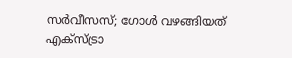സര്‍വീസസ്; ഗോള്‍ വഴങ്ങിയത് എക്‌സ്ട്രാ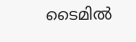ടൈമില്‍